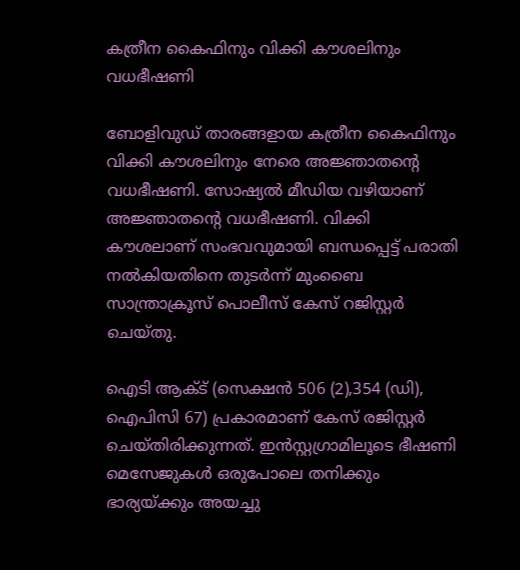കത്രീന കൈഫിനും വിക്കി കൗശലിനും വധഭീഷണി

ബോളിവുഡ് താരങ്ങളായ കത്രീന കൈഫിനും വിക്കി കൗശലിനും നേരെ അജ്ഞാതന്റെ വധഭീഷണി. സോഷ്യല്‍ മീഡിയ വഴിയാണ് അജ്ഞാതന്റെ വധഭീഷണി. വിക്കി കൗശലാണ് സംഭവവുമായി ബന്ധപ്പെട്ട് പരാതി നല്‍കിയതിനെ തുടര്‍ന്ന് മുംബൈ സാന്ത്രാക്രൂസ് പൊലീസ് കേസ് റജിസ്റ്റര്‍ ചെയ്തു.

ഐടി ആക്ട് (സെക്ഷന്‍ 506 (2),354 (ഡി), ഐപിസി 67) പ്രകാരമാണ് കേസ് രജിസ്റ്റര്‍ ചെയ്തിരിക്കുന്നത്. ഇന്‍സ്റ്റഗ്രാമിലൂടെ ഭീഷണി മെസേജുകള്‍ ഒരുപോലെ തനിക്കും ഭാര്യയ്ക്കും അയച്ചു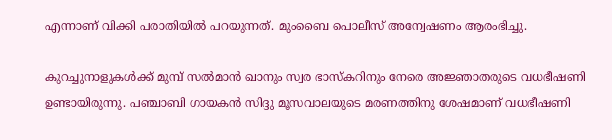എന്നാണ് വിക്കി പരാതിയില്‍ പറയുന്നത്. മുംബൈ പൊലീസ് അന്വേഷണം ആരംഭിച്ചു.

കുറച്ചുനാളുകള്‍ക്ക് മുമ്പ് സല്‍മാന്‍ ഖാനും സ്വര ഭാസ്‌കറിനും നേരെ അജ്ഞാതരുടെ വധഭീഷണി ഉണ്ടായിരുന്നു. പഞ്ചാബി ഗായകന്‍ സിദ്ദു മൂസവാലയുടെ മരണത്തിനു ശേഷമാണ് വധഭീഷണി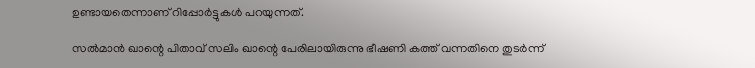ഉണ്ടായതെന്നാണ് റിപ്പോര്‍ട്ടുകള്‍ പറയുന്നത്.

സല്‍മാന്‍ ഖാന്റെ പിതാവ് സലിം ഖാന്റെ പേരിലായിരുന്നു ഭീഷണി കത്ത് വന്നതിനെ തുടര്‍ന്ന്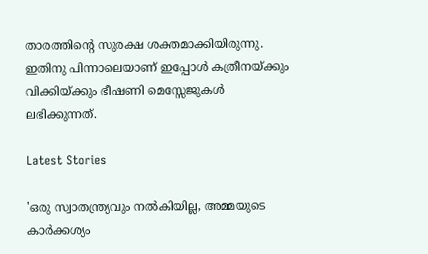താരത്തിന്റെ സുരക്ഷ ശക്തമാക്കിയിരുന്നു. ഇതിനു പിന്നാലെയാണ് ഇപ്പോള്‍ കത്രീനയ്ക്കും വിക്കിയ്ക്കും ഭീഷണി മെസ്സേജുകള്‍ ലഭിക്കുന്നത്.

Latest Stories

'ഒരു സ്വാതന്ത്ര്യവും നൽകിയില്ല, അമ്മയുടെ കാർക്കശ്യം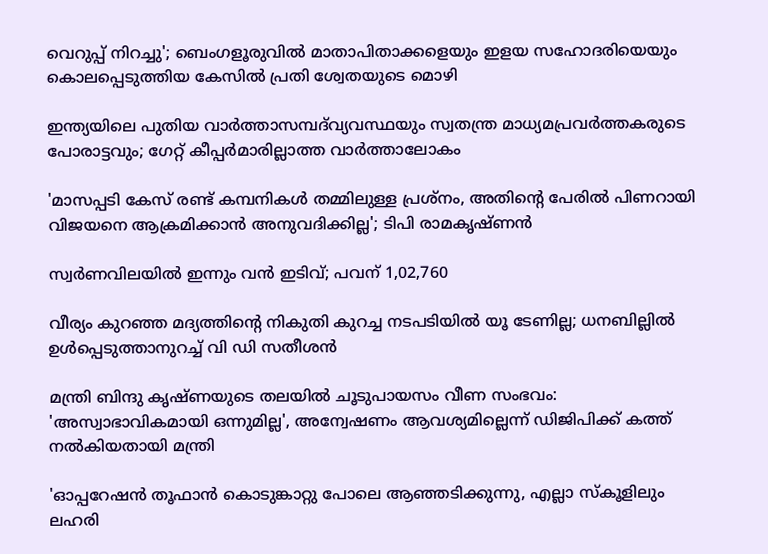വെറുപ്പ് നിറച്ചു'; ബെംഗളൂരുവിൽ മാതാപിതാക്കളെയും ഇളയ സഹോദരിയെയും കൊലപ്പെടുത്തിയ കേസിൽ പ്രതി ശ്വേതയുടെ മൊഴി

ഇന്ത്യയിലെ പുതിയ വാർത്താസമ്പദ്‌വ്യവസ്ഥയും സ്വതന്ത്ര മാധ്യമപ്രവർത്തകരുടെ പോരാട്ടവും; ഗേറ്റ് കീപ്പർമാരില്ലാത്ത വാർത്താലോകം

'മാസപ്പടി കേസ് രണ്ട് കമ്പനികൾ തമ്മിലുള്ള പ്രശ്നം, അതിൻ്റെ പേരിൽ പിണറായി വിജയനെ ആക്രമിക്കാൻ അനുവദിക്കില്ല'; ടിപി രാമകൃഷ്ണൻ

സ്വര്‍ണവിലയില്‍ ഇന്നും വന്‍ ഇടിവ്; പവന് 1,02,760

വീര്യം കുറഞ്ഞ മദ്യത്തിന്റെ നികുതി കുറച്ച നടപടിയിൽ യൂ ടേണില്ല; ധനബില്ലില്‍ ഉള്‍പ്പെടുത്താനുറച്ച് വി ഡി സതീശന്‍

മന്ത്രി ബിന്ദു കൃഷ്ണയുടെ തലയിൽ ചൂടുപായസം വീണ സംഭവം: 'അസ്വാഭാവികമായി ഒന്നുമില്ല', അന്വേഷണം ആവശ്യമില്ലെന്ന് ഡിജിപിക്ക് കത്ത് നൽകിയതായി മന്ത്രി

'ഓപ്പറേഷൻ‌ തൂഫാൻ കൊടുങ്കാറ്റു പോലെ ആഞ്ഞടിക്കുന്നു, എല്ലാ സ്കൂളിലും ലഹരി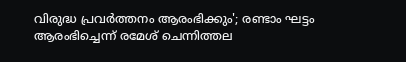വിരുദ്ധ പ്രവർത്തനം ആരംഭിക്കും'; രണ്ടാം ഘട്ടം ആരംഭിച്ചെന്ന് രമേശ് ചെന്നിത്തല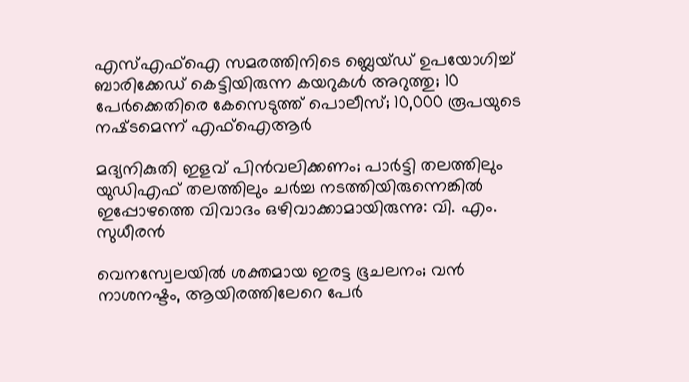എസ്എഫ്ഐ സമരത്തിനിടെ ബ്ലെയ്ഡ് ഉപയോഗിച്ച് ബാരിക്കേഡ് കെട്ടിയിരുന്ന കയറുകൾ അറുത്തു; 10 പേർക്കെതിരെ കേസെടുത്ത് പൊലീസ്; 10,000 രൂപയുടെ നഷ്‌ടമെന്ന് എഫ്ഐആർ

മദ്യനികുതി ഇളവ് പിൻവലിക്കണം; പാർട്ടി തലത്തിലും യുഡിഎഫ് തലത്തിലും ചർച്ച നടത്തിയിരുന്നെങ്കിൽ ഇപ്പോഴത്തെ വിവാദം ഒഴിവാക്കാമായിരുന്നു: വി. എം. സുധീരൻ

വെനസ്വേലയിൽ ശക്തമായ ഇരട്ട ഭൂചലനം; വൻ നാശനഷ്ടം, ആയിരത്തിലേറെ പേർ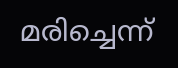മരിച്ചെന്ന്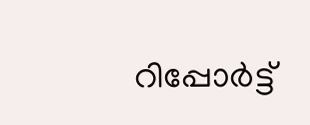റിപ്പോർട്ട്